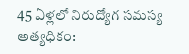45 ఏళ్లలో నిరుద్యోగ సమస్య అత్యధికం: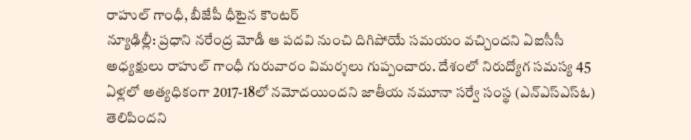రాహుల్ గాంధీ, బీజేపీ ధీటైన కౌంటర్
న్యూఢిల్లీ: ప్రధాని నరేంద్ర మోడీ ఆ పదవి నుంచి దిగిపోయే సమయం వచ్చిందని ఏఐసీసీ అధ్యక్షులు రాహుల్ గాంధీ గురువారం విమర్శలు గుప్పంచారు. దేశంలో నిరుద్యోగ సమస్య 45 ఏళ్లలో అత్యధికంగా 2017-18లో నమోదయిందని జాతీయ నమూనా సర్వే సంస్థ (ఎన్ఎస్ఎస్ఓ) తెలిపిందని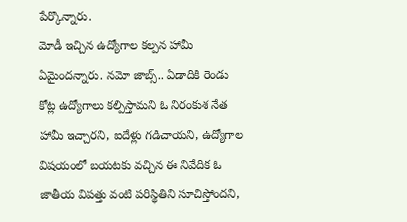పేర్కొన్నారు.
మోడీ ఇచ్చిన ఉద్యోగాల కల్పన హామీ ఏమైందన్నారు. నమో జాబ్స్.. ఏడాదికి రెండు కోట్ల ఉద్యోగాలు కల్పిస్తామని ఓ నిరంకుశ నేత హామీ ఇచ్చారని, ఐదేళ్లు గడిచాయని, ఉద్యోగాల విషయంలో బయటకు వచ్చిన ఈ నివేదిక ఓ జాతీయ విపత్తు వంటి పరిస్థితిని సూచిస్తోందని,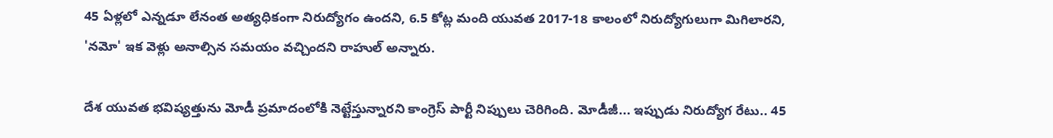45 ఏళ్లలో ఎన్నడూ లేనంత అత్యధికంగా నిరుద్యోగం ఉందని, 6.5 కోట్ల మంది యువత 2017-18 కాలంలో నిరుద్యోగులుగా మిగిలారని, 'నమో' ఇక వెళ్లు అనాల్సిన సమయం వచ్చిందని రాహుల్ అన్నారు.

దేశ యువత భవిష్యత్తును మోడీ ప్రమాదంలోకి నెట్టేస్తున్నారని కాంగ్రెస్ పార్టీ నిప్పులు చెరిగింది. మోడీజీ... ఇప్పుడు నిరుద్యోగ రేటు.. 45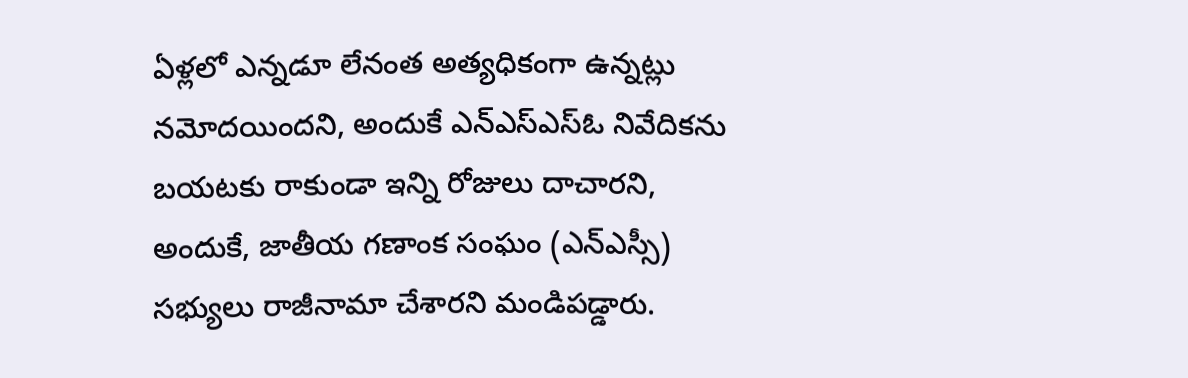ఏళ్లలో ఎన్నడూ లేనంత అత్యధికంగా ఉన్నట్లు నమోదయిందని, అందుకే ఎన్ఎస్ఎస్ఓ నివేదికను బయటకు రాకుండా ఇన్ని రోజులు దాచారని, అందుకే, జాతీయ గణాంక సంఘం (ఎన్ఎస్సీ) సభ్యులు రాజీనామా చేశారని మండిపడ్డారు.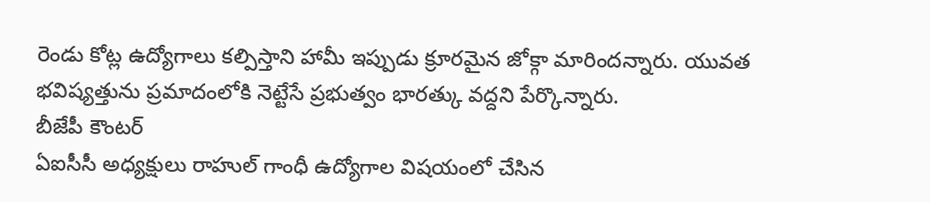రెండు కోట్ల ఉద్యోగాలు కల్పిస్తాని హామీ ఇప్పుడు క్రూరమైన జోక్గా మారిందన్నారు. యువత భవిష్యత్తును ప్రమాదంలోకి నెట్టేసే ప్రభుత్వం భారత్కు వద్దని పేర్కొన్నారు.
బీజేపీ కౌంటర్
ఏఐసీసీ అధ్యక్షులు రాహుల్ గాంధీ ఉద్యోగాల విషయంలో చేసిన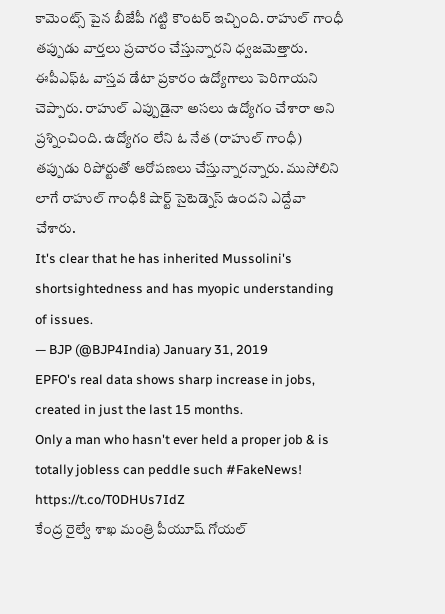కామెంట్స్ పైన బీజేపీ గట్టి కౌంటర్ ఇచ్చింది. రాహుల్ గాంధీ తప్పుడు వార్తలు ప్రచారం చేస్తున్నారని ధ్వజమెత్తారు. ఈపీఎఫ్ఓ వాస్తవ డేటా ప్రకారం ఉద్యోగాలు పెరిగాయని చెప్పారు. రాహుల్ ఎప్పుడైనా అసలు ఉద్యోగం చేశారా అని ప్రశ్నించింది. ఉద్యోగం లేని ఓ నేత (రాహుల్ గాంధీ) తప్పుడు రిపోర్టుతో ఆరోపణలు చేస్తున్నారన్నారు. ముసోలిని లాగే రాహుల్ గాంధీకి షార్ట్ సైటెడ్నెస్ ఉందని ఎద్దేవా చేశారు.
It's clear that he has inherited Mussolini's shortsightedness and has myopic understanding of issues.
— BJP (@BJP4India) January 31, 2019
EPFO's real data shows sharp increase in jobs, created in just the last 15 months.
Only a man who hasn't ever held a proper job & is totally jobless can peddle such #FakeNews! https://t.co/T0DHUs7IdZ
కేంద్ర రైల్వే శాఖ మంత్రి పీయూష్ గోయల్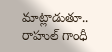మాట్లాడుతూ.. రాహుల్ గాంధీ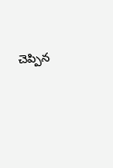చెప్పిన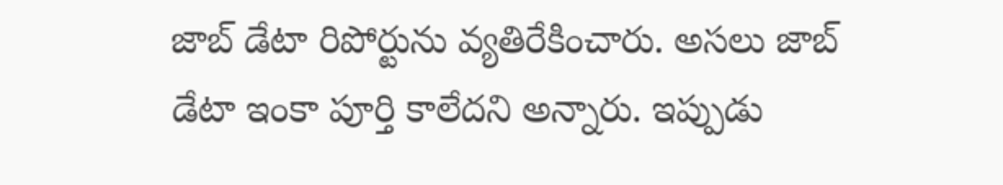జాబ్ డేటా రిపోర్టును వ్యతిరేకించారు. అసలు జాబ్ డేటా ఇంకా పూర్తి కాలేదని అన్నారు. ఇప్పుడు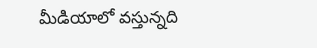మీడియాలో వస్తున్నది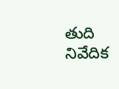తుది నివేదిక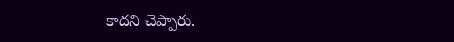కాదని చెప్పారు.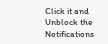Click it and Unblock the Notifications